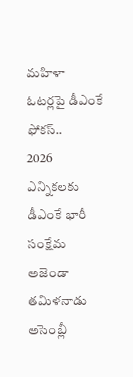మహిళా ఓటర్లపై డీఎంకే ఫోకస్..
2026 ఎన్నికలకు డీఎంకే భారీ సంక్షేమ అజెండా
తమిళనాడు అసెంబ్లీ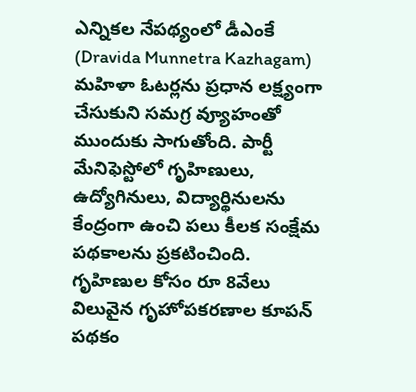ఎన్నికల నేపథ్యంలో డీఎంకే (Dravida Munnetra Kazhagam) మహిళా ఓటర్లను ప్రధాన లక్ష్యంగా చేసుకుని సమగ్ర వ్యూహంతో ముందుకు సాగుతోంది. పార్టీ మేనిఫెస్టోలో గృహిణులు, ఉద్యోగినులు, విద్యార్థినులను కేంద్రంగా ఉంచి పలు కీలక సంక్షేమ పథకాలను ప్రకటించింది.
గృహిణుల కోసం రూ 8వేలు విలువైన గృహోపకరణాల కూపన్ పథకం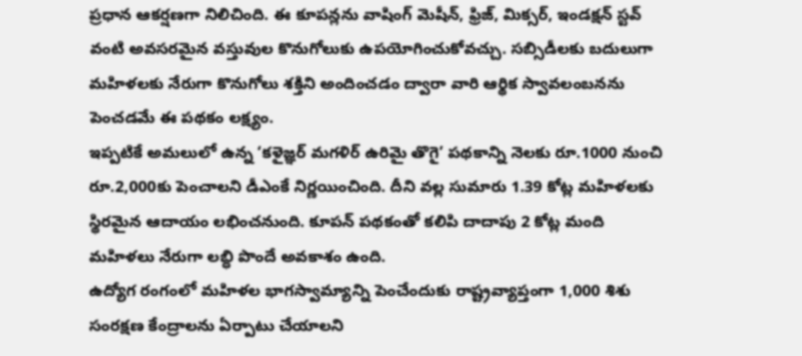ప్రధాన ఆకర్షణగా నిలిచింది. ఈ కూపన్లను వాషింగ్ మెషీన్, ఫ్రిజ్, మిక్సర్, ఇండక్షన్ స్టవ్ వంటి అవసరమైన వస్తువుల కొనుగోలుకు ఉపయోగించుకోవచ్చు. సబ్సిడీలకు బదులుగా మహిళలకు నేరుగా కొనుగోలు శక్తిని అందించడం ద్వారా వారి ఆర్థిక స్వావలంబనను పెంచడమే ఈ పథకం లక్ష్యం.
ఇప్పటికే అమలులో ఉన్న ‘కళైజ్ఞర్ మగళిర్ ఉరిమై తొగై’ పథకాన్ని నెలకు రూ.1000 నుంచి రూ.2,000కు పెంచాలని డీఎంకే నిర్ణయించింది. దీని వల్ల సుమారు 1.39 కోట్ల మహిళలకు స్థిరమైన ఆదాయం లభించనుంది. కూపన్ పథకంతో కలిపి దాదాపు 2 కోట్ల మంది మహిళలు నేరుగా లబ్ధి పొందే అవకాశం ఉంది.
ఉద్యోగ రంగంలో మహిళల భాగస్వామ్యాన్ని పెంచేందుకు రాష్ట్రవ్యాప్తంగా 1,000 శిశు సంరక్షణ కేంద్రాలను ఏర్పాటు చేయాలని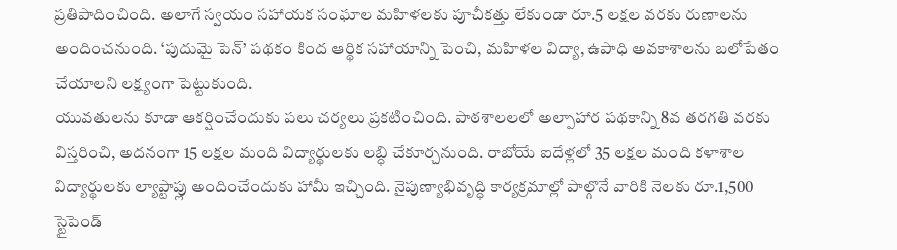ప్రతిపాదించింది. అలాగే స్వయం సహాయక సంఘాల మహిళలకు పూచీకత్తు లేకుండా రూ.5 లక్షల వరకు రుణాలను అందించనుంది. ‘పుదుమై పెన్’ పథకం కింద ఆర్థిక సహాయాన్ని పెంచి, మహిళల విద్యా, ఉపాధి అవకాశాలను బలోపేతం చేయాలని లక్ష్యంగా పెట్టుకుంది.
యువతులను కూడా ఆకర్షించేందుకు పలు చర్యలు ప్రకటించింది. పాఠశాలలలో అల్పాహార పథకాన్ని 8వ తరగతి వరకు విస్తరించి, అదనంగా 15 లక్షల మంది విద్యార్థులకు లబ్ధి చేకూర్చనుంది. రాబోయే ఐదేళ్లలో 35 లక్షల మంది కళాశాల విద్యార్థులకు ల్యాప్టాప్లు అందించేందుకు హామీ ఇచ్చింది. నైపుణ్యాభివృద్ధి కార్యక్రమాల్లో పాల్గొనే వారికి నెలకు రూ.1,500 స్టైపెండ్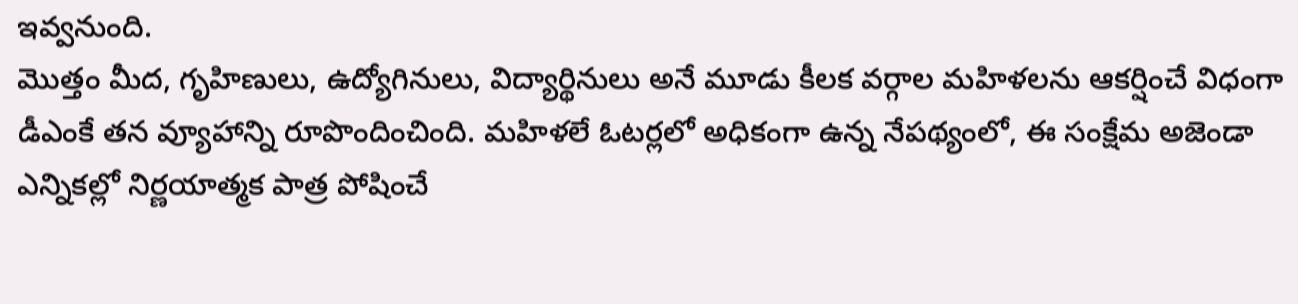ఇవ్వనుంది.
మొత్తం మీద, గృహిణులు, ఉద్యోగినులు, విద్యార్థినులు అనే మూడు కీలక వర్గాల మహిళలను ఆకర్షించే విధంగా డీఎంకే తన వ్యూహాన్ని రూపొందించింది. మహిళలే ఓటర్లలో అధికంగా ఉన్న నేపథ్యంలో, ఈ సంక్షేమ అజెండా ఎన్నికల్లో నిర్ణయాత్మక పాత్ర పోషించే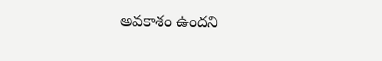అవకాశం ఉందని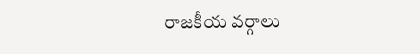రాజకీయ వర్గాలు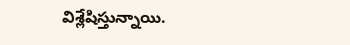విశ్లేషిస్తున్నాయి.